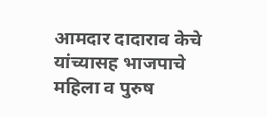आमदार दादाराव केचे यांच्यासह भाजपाचे महिला व पुरुष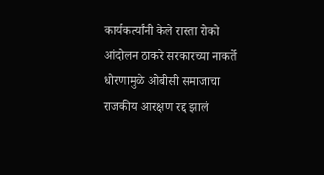कार्यकर्त्यांनी केले रास्ता रोको आंदोलन ठाकरे सरकारच्या नाकर्ते धोरणामुळे ओबीसी समाजाचा राजकीय आरक्षण रद्द झालं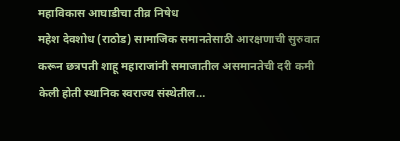महाविकास आघाडीचा तीव्र निषेध
महेश देवशोध (राठोड) सामाजिक समानतेसाठी आरक्षणाची सुरुवात करून छत्रपती शाहू महाराजांनी समाजातील असमानतेची दरी कमी केली होती स्थानिक स्वराज्य संस्थेतील…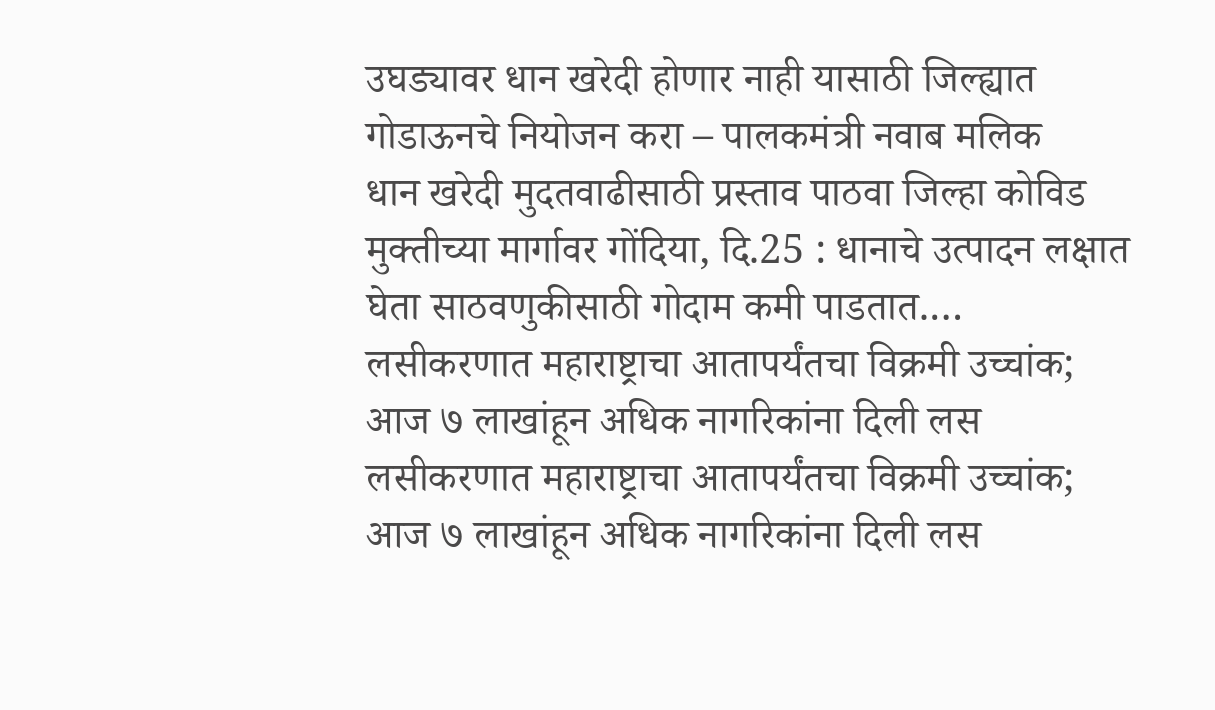उघड्यावर धान खरेदी होणार नाही यासाठी जिल्ह्यात गोडाऊनचे नियोजन करा – पालकमंत्री नवाब मलिक
धान खरेदी मुदतवाढीसाठी प्रस्ताव पाठवा जिल्हा कोविड मुक्तीच्या मार्गावर गोंदिया, दि.25 : धानाचे उत्पादन लक्षात घेता साठवणुकीसाठी गोदाम कमी पाडतात.…
लसीकरणात महाराष्ट्राचा आतापर्यंतचा विक्रमी उच्चांक; आज ७ लाखांहून अधिक नागरिकांना दिली लस लसीकरणात महाराष्ट्राचा आतापर्यंतचा विक्रमी उच्चांक; आज ७ लाखांहून अधिक नागरिकांना दिली लस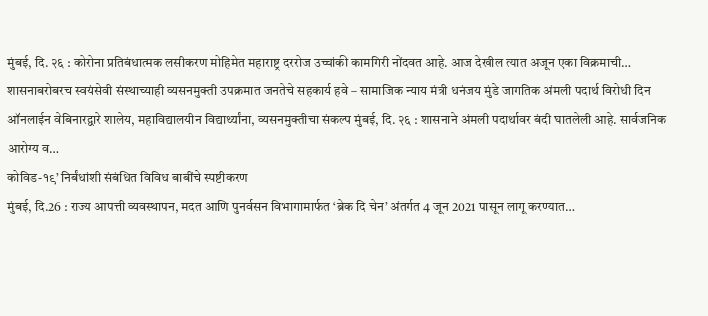मुंबई, दि. २६ : कोरोना प्रतिबंधात्मक लसीकरण मोहिमेत महाराष्ट्र दररोज उच्चांकी कामगिरी नोंदवत आहे. आज देखील त्यात अजून एका विक्रमाची…
शासनाबरोबरच स्वयंसेवी संस्थाच्याही व्यसनमुक्ती उपक्रमात जनतेचे सहकार्य हवे – सामाजिक न्याय मंत्री धनंजय मुंडे जागतिक अंमली पदार्थ विरोधी दिन
ऑनलाईन वेबिनारद्वारे शालेय, महाविद्यालयीन विद्यार्थ्यांना, व्यसनमुक्तीचा संकल्प मुंबई, दि. २६ : शासनाने अंमली पदार्थावर बंदी घातलेली आहे. सार्वजनिक आरोग्य व…
कोविड-१९’ निर्बंधांशी संबंधित विविध बाबींचे स्पष्टीकरण
मुंबई, दि.26 : राज्य आपत्ती व्यवस्थापन, मदत आणि पुनर्वसन विभागामार्फत ‘ब्रेक दि चेन’ अंतर्गत 4 जून 2021 पासून लागू करण्यात…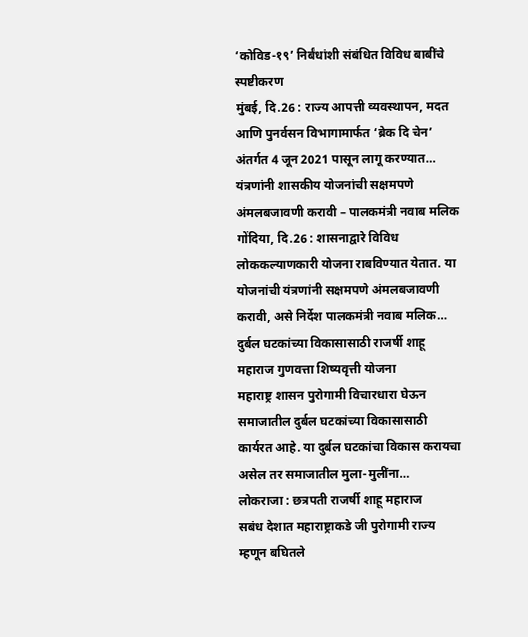‘कोविड-१९’ निर्बंधांशी संबंधित विविध बाबींचे स्पष्टीकरण
मुंबई, दि.26 : राज्य आपत्ती व्यवस्थापन, मदत आणि पुनर्वसन विभागामार्फत ‘ब्रेक दि चेन’ अंतर्गत 4 जून 2021 पासून लागू करण्यात…
यंत्रणांनी शासकीय योजनांची सक्षमपणे अंमलबजावणी करावी – पालकमंत्री नवाब मलिक
गोंदिया, दि.26 : शासनाद्वारे विविध लोककल्याणकारी योजना राबविण्यात येतात. या योजनांची यंत्रणांनी सक्षमपणे अंमलबजावणी करावी, असे निर्देश पालकमंत्री नवाब मलिक…
दुर्बल घटकांच्या विकासासाठी राजर्षी शाहू महाराज गुणवत्ता शिष्यवृत्ती योजना
महाराष्ट्र शासन पुरोगामी विचारधारा घेऊन समाजातील दुर्बल घटकांच्या विकासासाठी कार्यरत आहे. या दुर्बल घटकांचा विकास करायचा असेल तर समाजातील मुला-मुलींना…
लोकराजा : छत्रपती राजर्षी शाहू महाराज
सबंध देशात महाराष्ट्राकडे जी पुरोगामी राज्य म्हणून बघितले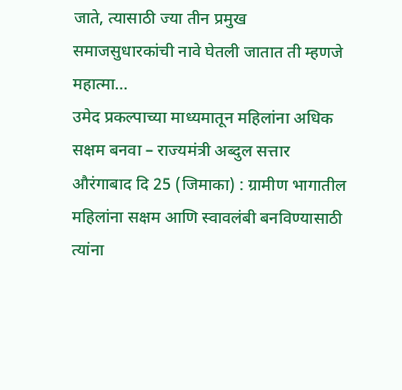जाते, त्यासाठी ज्या तीन प्रमुख समाजसुधारकांची नावे घेतली जातात ती म्हणजे महात्मा…
उमेद प्रकल्पाच्या माध्यमातून महिलांना अधिक सक्षम बनवा – राज्यमंत्री अब्दुल सत्तार
औरंगाबाद दि 25 (जिमाका) : ग्रामीण भागातील महिलांना सक्षम आणि स्वावलंबी बनविण्यासाठी त्यांना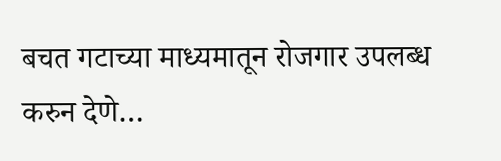बचत गटाच्या माध्यमातून रोजगार उपलब्ध करुन देणे…